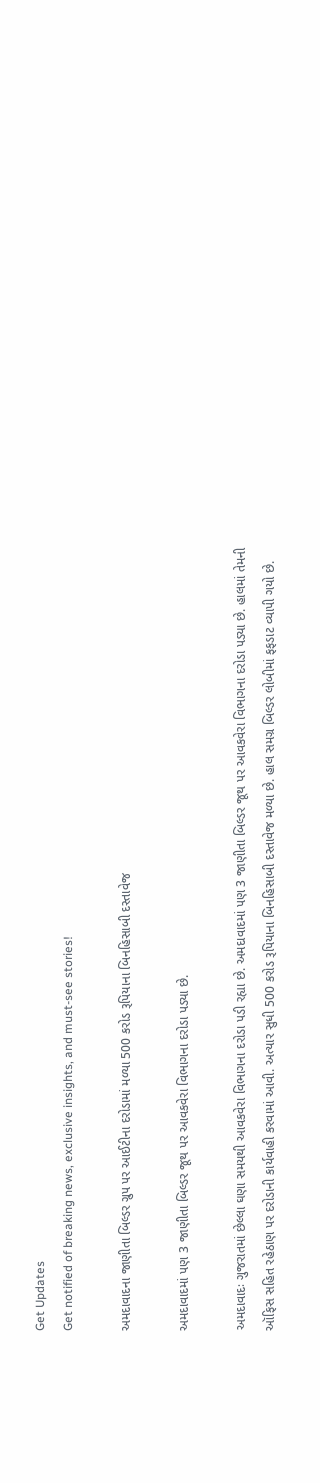Get Updates
Get notified of breaking news, exclusive insights, and must-see stories!

અમદાવાદના જાણીતા બિલ્ડર ગ્રુપ પર આઈટીના દરોડામાં મળ્યા 500 કરોડ રૂપિયાના બિનહિસાબી દસ્તાવેજ

અમદાવાદમાં પણ 3 જાણીતા બિલ્ડર જૂથ પર આવકવેરા વિભાગના દરોડા પડ્યા છે.

અમદાવાદઃ ગુજરાતમાં છેલ્લા ઘણા સમયથી આવકવેરા વિભાગના દરોડા પડી રહ્યા છે. અમદાવાદમાં પણ 3 જાણીતા બિલ્ડર જૂથ પર આવકવેરા વિભાગના દરોડા પડ્યા છે. હાલમાં તેમની ઑફિસ સહિત રહેઠાણ પર દરોડાની કાર્યવાહી કરવામાં આવી. અત્યાર સુધી 500 કરોડ રૂપિયાના બિનહિસાબી દસ્તાવેજ મળ્યા છે. હાલ સમગ્ર બિલ્ડર લોબીમાં ફફડાટ વ્યાપી ગયો છે.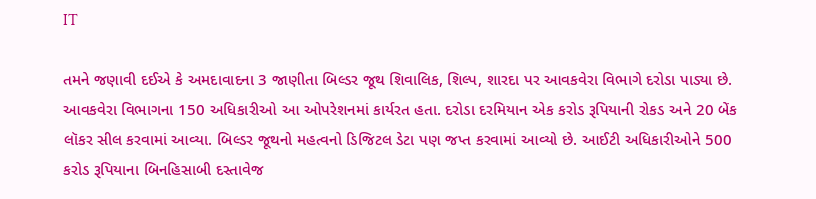IT

તમને જણાવી દઈએ કે અમદાવાદના 3 જાણીતા બિલ્ડર જૂથ શિવાલિક, શિલ્પ, શારદા પર આવકવેરા વિભાગે દરોડા પાડ્યા છે. આવકવેરા વિભાગના 150 અધિકારીઓ આ ઓપરેશનમાં કાર્યરત હતા. દરોડા દરમિયાન એક કરોડ રૂપિયાની રોકડ અને 20 બેંક લૉકર સીલ કરવામાં આવ્યા. બિલ્ડર જૂથનો મહત્વનો ડિજિટલ ડેટા પણ જપ્ત કરવામાં આવ્યો છે. આઈટી અધિકારીઓને 500 કરોડ રૂપિયાના બિનહિસાબી દસ્તાવેજ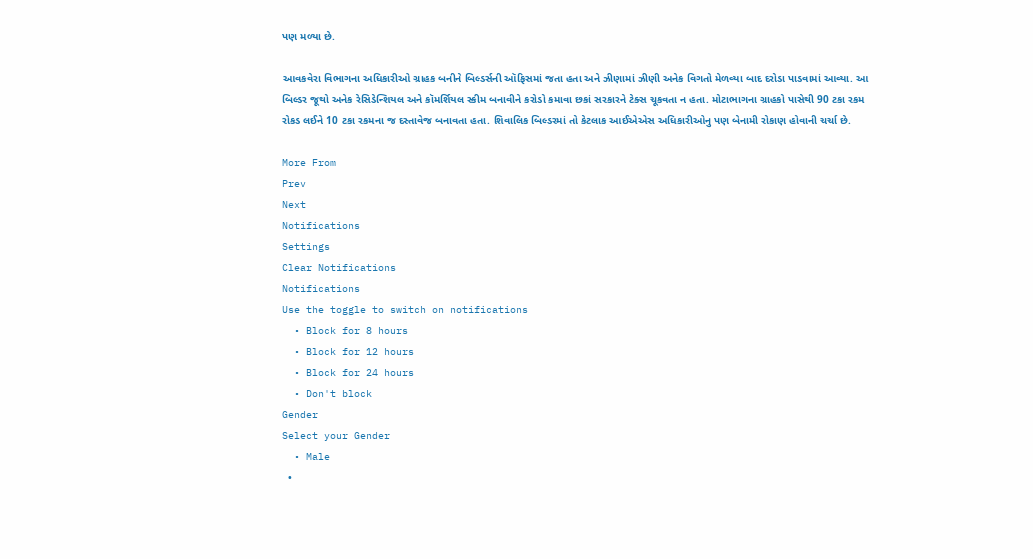પણ મળ્યા છે.

આવકવેરા વિભાગના અધિકારીઓ ગ્રાહક બનીને બિલ્ડર્સની ઑફિસમાં જતા હતા અને ઝીણામાં ઝીણી અનેક વિગતો મેળવ્યા બાદ દરોડા પાડવામાં આવ્યા. આ બિલ્ડર જૂથો અનેક રેસિડેન્શિયલ અને કૉમર્શિયલ સ્કીમ બનાવીને કરોડો કમાવા છકાં સરકારને ટેક્સ ચૂકવતા ન હતા. મોટાભાગના ગ્રાહકો પાસેથી 90 ટકા રકમ રોકડ લઈને 10 ટકા રકમના જ દસ્તાવેજ બનાવતા હતા. શિવાલિક બિલ્ડરમાં તો કેટલાક આઈએએસ અધિકારીઓનુ પણ બેનામી રોકાણ હોવાની ચર્ચા છે.

More From
Prev
Next
Notifications
Settings
Clear Notifications
Notifications
Use the toggle to switch on notifications
  • Block for 8 hours
  • Block for 12 hours
  • Block for 24 hours
  • Don't block
Gender
Select your Gender
  • Male
  •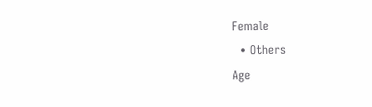Female
  • Others
Age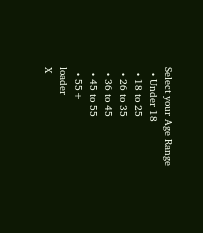Select your Age Range
  • Under 18
  • 18 to 25
  • 26 to 35
  • 36 to 45
  • 45 to 55
  • 55+
loader
X